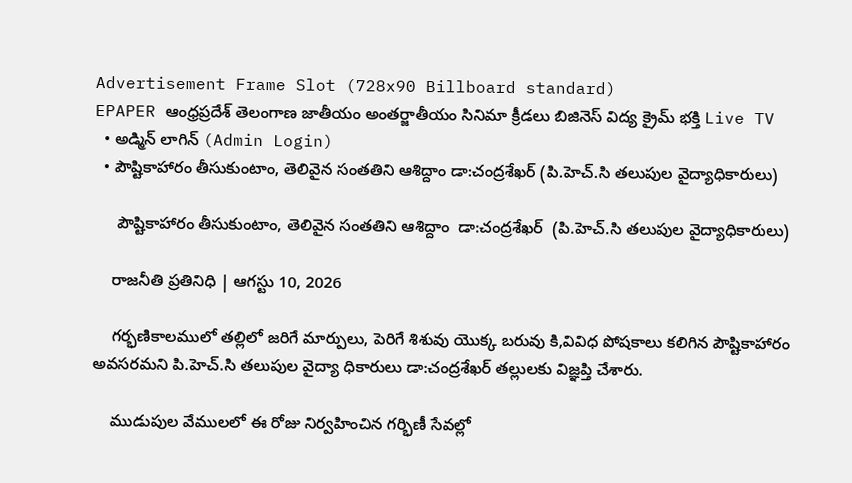Advertisement Frame Slot (728x90 Billboard standard)
EPAPER ఆంధ్రప్రదేశ్ తెలంగాణ జాతీయం అంతర్జాతీయం సినిమా క్రీడలు బిజినెస్ విద్య క్రైమ్ భక్తి Live TV
  • అడ్మిన్ లాగిన్ (Admin Login)
  • పౌష్టికాహారం తీసుకుంటాం, తెలివైన సంతతిని ఆశిద్దాం డా:చంద్రశేఖర్ (పి.హెచ్.సి తలుపుల వైద్యాధికారులు)

     పౌష్టికాహారం తీసుకుంటాం, తెలివైన సంతతిని ఆశిద్దాం  డా:చంద్రశేఖర్  (పి.హెచ్.సి తలుపుల వైద్యాధికారులు)

    రాజనీతి ప్రతినిధి | ఆగస్టు 10, 2026

    గర్భణికాలములో తల్లిలో జరిగే మార్పులు, పెరిగే శిశువు యొక్క బరువు కి,వివిధ పోషకాలు కలిగిన పౌష్టికాహారం అవసరమని పి.హెచ్.సి తలుపుల వైద్యా ధికారులు డా:చంద్రశేఖర్ తల్లులకు విజ్ఞప్తి చేశారు.

    ముడుపుల వేములలో ఈ రోజు నిర్వహించిన గర్భిణీ సేవల్లో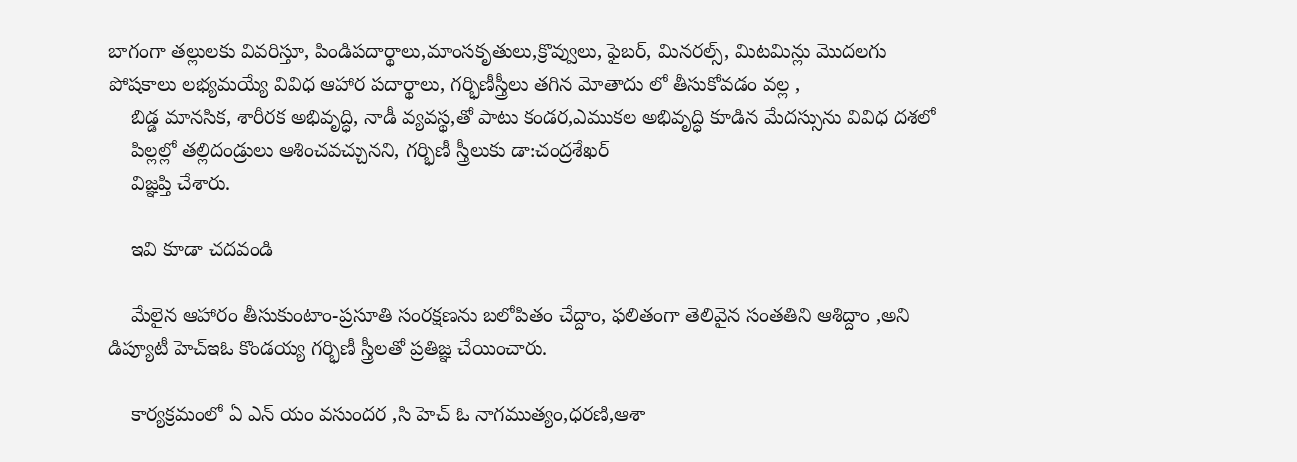బాగంగా తల్లులకు వివరిస్తూ, పిండిపదార్థాలు,మాంసకృతులు,క్రొవ్వులు, ఫైబర్, మినరల్స్, మిటమిన్లు మొదలగు పోషకాలు లభ్యమయ్యే వివిధ ఆహార పదార్థాలు, గర్భిణీస్త్రీలు తగిన మోతాదు లో తీసుకోవడం వల్ల ,
    బిడ్డ మానసిక, శారీరక అభివృద్ధి, నాడీ వ్యవస్థ,తో పాటు కండర,ఎముకల అభివృద్ధి కూడిన మేదస్సును వివిధ దశలో
    పిల్లల్లో తల్లిదండ్రులు ఆశించవచ్చునని, గర్భిణీ స్త్రీలుకు డా:చంద్రశేఖర్
    విజ్ఞప్తి చేశారు.

    ఇవి కూడా చదవండి

    మేలైన ఆహారం తీసుకుంటాం-ప్రసూతి సంరక్షణను బలోపితం చేద్దాం, ఫలితంగా తెలివైన సంతతిని ఆశిద్దాం ,అని డిప్యూటీ హెచ్ఇఓ కొండయ్య గర్భిణీ స్త్రీలతో ప్రతిజ్ఞ చేయించారు.

    కార్యక్రమంలో ఏ ఎన్ యం వసుందర ,సి హెచ్ ఓ నాగముత్యం,ధరణి,ఆశా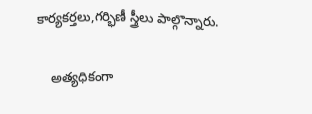కార్యకర్తలు,గర్భిణీ స్త్రీలు పాల్గొన్నారు.

    అత్యధికంగా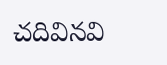చదివినవి